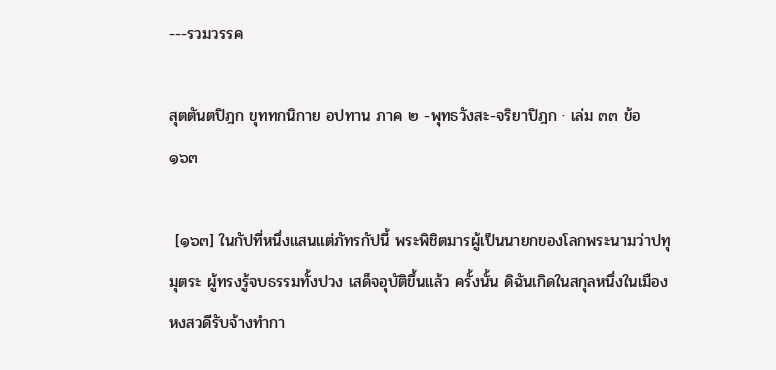---รวมวรรค

สุตตันตปิฎก ขุททกนิกาย อปทาน ภาค ๒ -พุทธวังสะ-จริยาปิฎก · เล่ม ๓๓ ข้อ ๑๖๓

 [๑๖๓] ในกัปที่หนึ่งแสนแต่ภัทรกัปนี้ พระพิชิตมารผู้เป็นนายกของโลกพระนามว่าปทุมุตระ ผู้ทรงรู้จบธรรมทั้งปวง เสด็จอุบัติขึ้นแล้ว ครั้งนั้น ดิฉันเกิดในสกุลหนึ่งในเมืองหงสวดีรับจ้างทำกา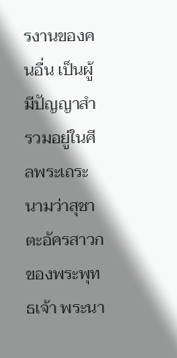รงานของคนอื่น เป็นผู้มีปัญญาสำรวมอยู่ในศีลพระเถระนามว่าสุชาตะอัครสาวกของพระพุทธเจ้า พระนา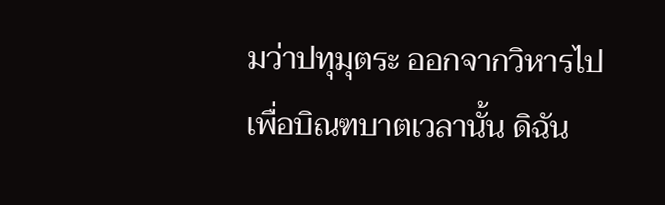มว่าปทุมุตระ ออกจากวิหารไปเพื่อบิณฑบาตเวลานั้น ดิฉัน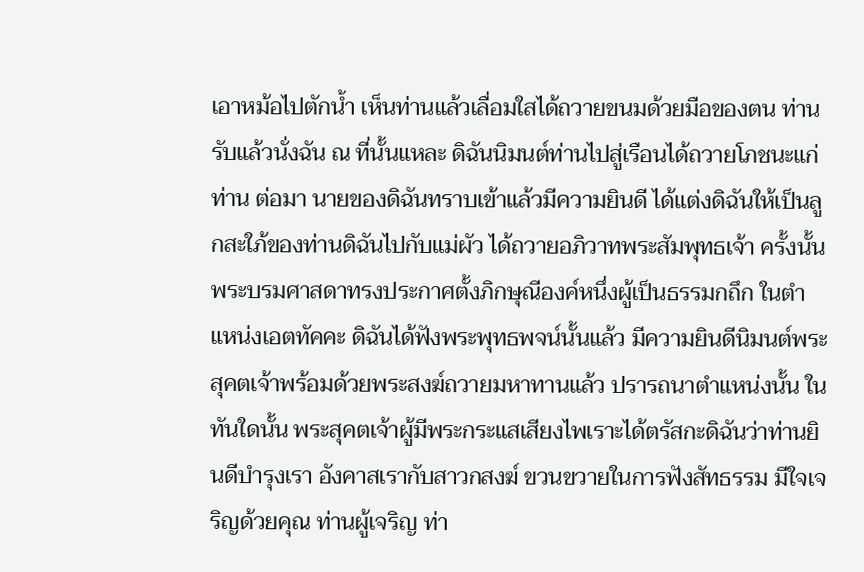เอาหม้อไปตักน้ำ เห็นท่านแล้วเลื่อมใสได้ถวายขนมด้วยมือของตน ท่านรับแล้วนั่งฉัน ณ ที่นั้นแหละ ดิฉันนิมนต์ท่านไปสู่เรือนได้ถวายโภชนะแก่ท่าน ต่อมา นายของดิฉันทราบเข้าแล้วมีความยินดี ได้แต่งดิฉันให้เป็นลูกสะใภ้ของท่านดิฉันไปกับแม่ผัว ได้ถวายอภิวาทพระสัมพุทธเจ้า ครั้งนั้น พระบรมศาสดาทรงประกาศตั้งภิกษุณีองค์หนึ่งผู้เป็นธรรมกถึก ในตำแหน่งเอตทัคคะ ดิฉันได้ฟังพระพุทธพจน์นั้นแล้ว มีความยินดีนิมนต์พระสุคตเจ้าพร้อมด้วยพระสงฆ์ถวายมหาทานแล้ว ปรารถนาตำแหน่งนั้น ในทันใดนั้น พระสุคตเจ้าผู้มีพระกระแสเสียงไพเราะได้ตรัสกะดิฉันว่าท่านยินดีบำรุงเรา อังคาสเรากับสาวกสงฆ์ ขวนขวายในการฟังสัทธรรม มีใจเจริญด้วยคุณ ท่านผู้เจริญ ท่า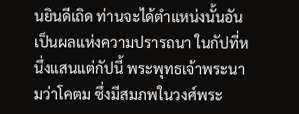นยินดีเถิด ท่านจะได้ตำแหน่งนั้นอันเป็นผลแห่งความปรารถนา ในกัปที่หนึ่งแสนแต่กัปนี้ พระพุทธเจ้าพระนามว่าโคตม ซึ่งมีสมภพในวงศ์พระ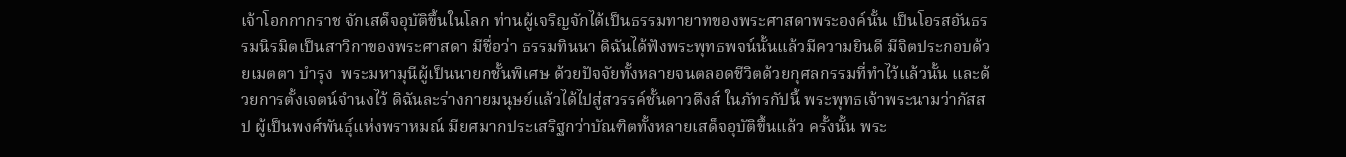เจ้าโอกกากราช จักเสด็จอุบัติขึ้นในโลก ท่านผู้เจริญจักได้เป็นธรรมทายาทของพระศาสดาพระองค์นั้น เป็นโอรสอันธรรมนิรมิตเป็นสาวิกาของพระศาสดา มีชื่อว่า ธรรมทินนา ดิฉันได้ฟังพระพุทธพจน์นั้นแล้วมีความยินดี มีจิตประกอบด้วยเมตตา บำรุง  พระมหามุนีผู้เป็นนายกชั้นพิเศษ ด้วยปัจจัยทั้งหลายจนตลอดชีวิตด้วยกุศลกรรมที่ทำไว้แล้วนั้น และด้วยการตั้งเจตน์จำนงไว้ ดิฉันละร่างกายมนุษย์แล้วได้ไปสู่สวรรค์ชั้นดาวดึงส์ ในภัทรกัปนี้ พระพุทธเจ้าพระนามว่ากัสสป ผู้เป็นพงศ์พันธุ์แห่งพราหมณ์ มียศมากประเสริฐกว่าบัณฑิตทั้งหลายเสด็จอุบัติขึ้นแล้ว ครั้งนั้น พระ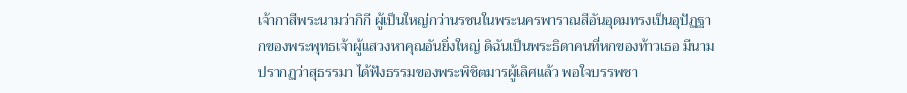เจ้ากาสีพระนามว่ากิกี ผู้เป็นใหญ่กว่านรชนในพระนครพาราณสีอันอุดมทรงเป็นอุปัฏฐากของพระพุทธเจ้าผู้แสวงหาคุณอันยิ่งใหญ่ ดิฉันเป็นพระธิดาคนที่หกของท้าวเธอ มีนามปรากฏว่าสุธรรมา ได้ฟังธรรมของพระพิชิตมารผู้เลิศแล้ว พอใจบรรพชา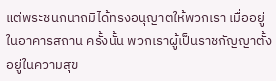แต่พระชนกนาถมิได้ทรงอนุญาตให้พวกเรา เมื่ออยู่ในอาคารสถาน ครั้งนั้น พวกเราผู้เป็นราชกัญญาตั้งอยู่ในความสุข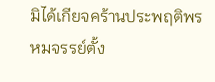มิได้เกียจคร้านประพฤติพรหมจรรย์ตั้ง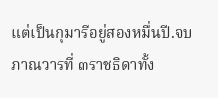แต่เป็นกุมารีอยู่สองหมื่นปี.จบภาณวารที่ ๓ราชธิดาทั้ง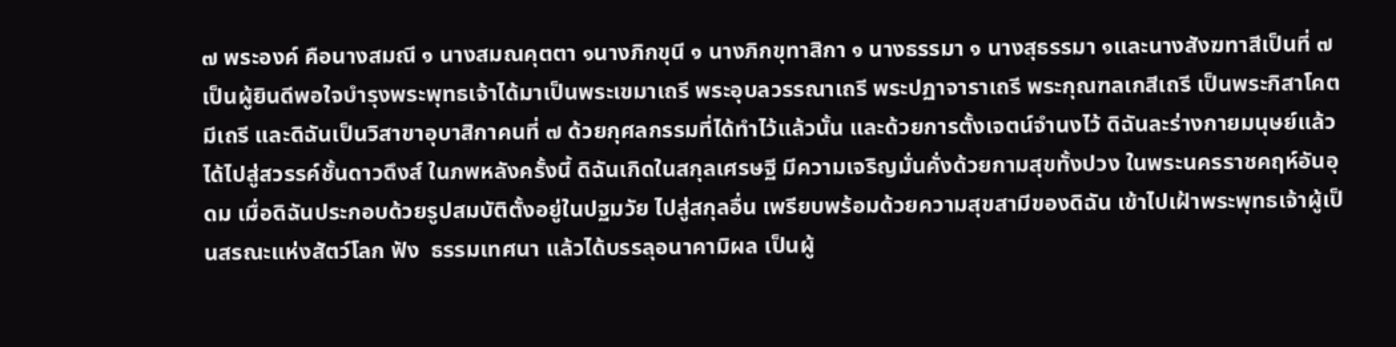๗ พระองค์ คือนางสมณี ๑ นางสมณคุตตา ๑นางภิกขุนี ๑ นางภิกขุทาสิกา ๑ นางธรรมา ๑ นางสุธรรมา ๑และนางสังฆทาสีเป็นที่ ๗ เป็นผู้ยินดีพอใจบำรุงพระพุทธเจ้าได้มาเป็นพระเขมาเถรี พระอุบลวรรณาเถรี พระปฏาจาราเถรี พระกุณฑลเกสีเถรี เป็นพระกิสาโคตมีเถรี และดิฉันเป็นวิสาขาอุบาสิกาคนที่ ๗ ด้วยกุศลกรรมที่ได้ทำไว้แล้วนั้น และด้วยการตั้งเจตน์จำนงไว้ ดิฉันละร่างกายมนุษย์แล้วได้ไปสู่สวรรค์ชั้นดาวดึงส์ ในภพหลังครั้งนี้ ดิฉันเกิดในสกุลเศรษฐี มีความเจริญมั่นคั่งด้วยกามสุขทั้งปวง ในพระนครราชคฤห์อันอุดม เมื่อดิฉันประกอบด้วยรูปสมบัติตั้งอยู่ในปฐมวัย ไปสู่สกุลอื่น เพรียบพร้อมด้วยความสุขสามีของดิฉัน เข้าไปเฝ้าพระพุทธเจ้าผู้เป็นสรณะแห่งสัตว์โลก ฟัง  ธรรมเทศนา แล้วได้บรรลุอนาคามิผล เป็นผู้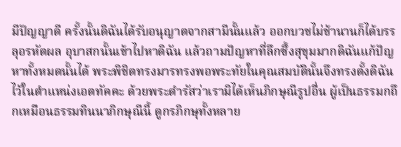มีปัญญาดี ครั้งนั้นดิฉันได้รับอนุญาตจากสามีนั้นแล้ว ออกบวชไม่ช้านานก็ได้บรรลุอรหัตผล อุบาสกนั้นเข้าไปหาดิฉัน แล้วถามปัญหาที่ลึกซึ้งสุขุมมากดิฉันแก้ปัญหาทั้งหมดนั้นได้ พระพิชิตทรงมารทรงพอพระทัยในคุณสมบัตินั้นจึงทรงตั้งดิฉันไว้ในตำแหน่งเอตทัคคะ ด้วยพระดำรัสว่าเรามิได้เห็นภิกษุณีรูปอื่น ผู้เป็นธรรมกถึกเหมือนธรรมทินนาภิกษุณีนี้ ดูกรภิกษุทั้งหลาย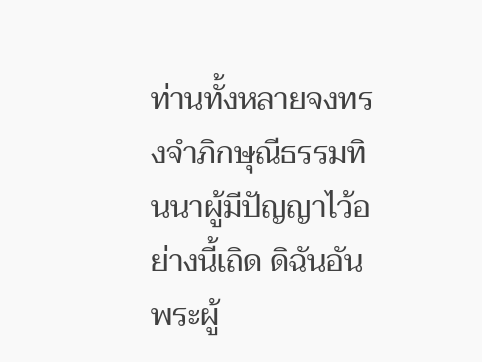ท่านทั้งหลายจงทรงจำภิกษุณีธรรมทินนาผู้มีปัญญาไว้อย่างนี้เถิด ดิฉันอันพระผู้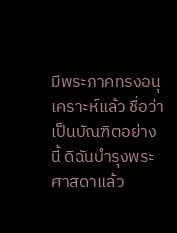มีพระภาคทรงอนุเคราะห์แล้ว ชื่อว่าเป็นบัณฑิตอย่างนี้ ดิฉันบำรุงพระศาสดาแล้ว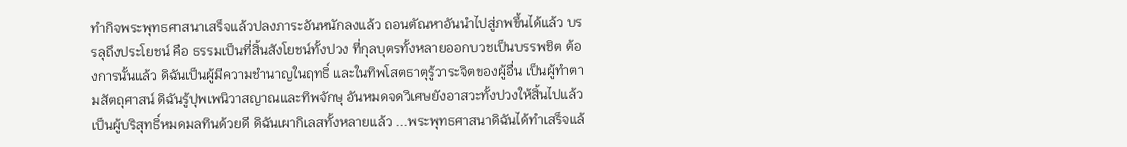ทำกิจพระพุทธศาสนาเสร็จแล้วปลงภาระอันหนักลงแล้ว ถอนตัณหาอันนำไปสู่ภพขึ้นได้แล้ว บรรลุถึงประโยชน์ คือ ธรรมเป็นที่สิ้นสังโยชน์ทั้งปวง ที่กุลบุตรทั้งหลายออกบวชเป็นบรรพชิต ต้องการนั้นแล้ว ดิฉันเป็นผู้มีความชำนาญในฤทธิ์ และในทิพโสตธาตุรู้วาระจิตของผู้อื่น เป็นผู้ทำตามสัตถุศาสน์ ดิฉันรู้ปุพเพนิวาสญาณและทิพจักษุ อันหมดจดวิเศษยังอาสวะทั้งปวงให้สิ้นไปแล้วเป็นผู้บริสุทธิ์หมดมลทินด้วยดี ดิฉันเผากิเลสทั้งหลายแล้ว ...พระพุทธศาสนาดิฉันได้ทำเสร็จแล้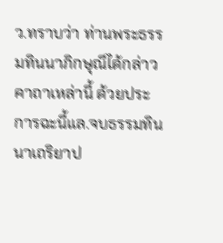ว.ทราบว่า ท่านพระธรรมทินนาภิกษุณีได้กล่าวคาถาเหล่านี้ ด้วยประการฉะนี้แล.จบธรรมทินนาเถริยาป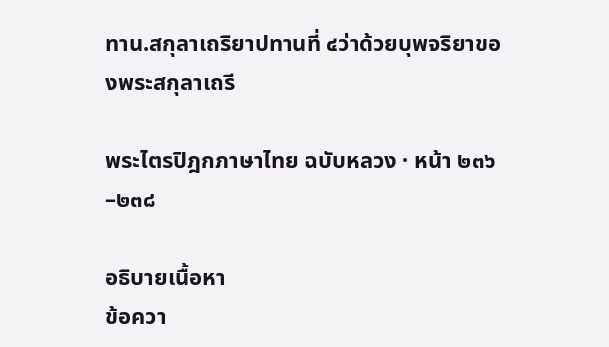ทาน.สกุลาเถริยาปทานที่ ๔ว่าด้วยบุพจริยาของพระสกุลาเถรี

พระไตรปิฎกภาษาไทย ฉบับหลวง · หน้า ๒๓๖–๒๓๘

อธิบายเนื้อหา
ข้อควา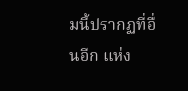มนี้ปรากฏที่อื่นอีก แห่ง